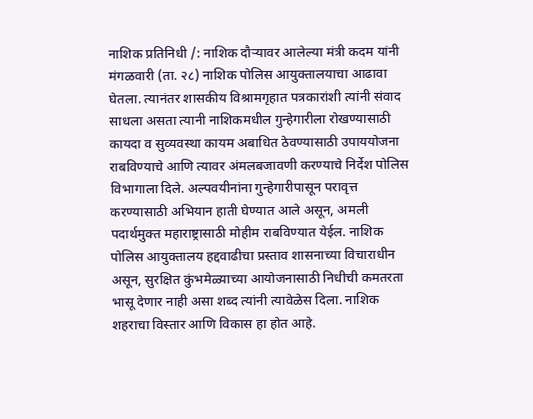नाशिक प्रतिनिधी /: नाशिक दौऱ्यावर आलेल्या मंत्री कदम यांनी मंगळवारी (ता. २८) नाशिक पोलिस आयुक्तालयाचा आढावा घेतला. त्यानंतर शासकीय विश्रामगृहात पत्रकारांशी त्यांनी संवाद साधला असता त्यानी नाशिकमधील गुन्हेगारीला रोखण्यासाठी कायदा व सुव्यवस्था कायम अबाधित ठेवण्यासाठी उपाययोजना राबविण्याचे आणि त्यावर अंमलबजावणी करण्याचे निर्देश पोलिस विभागाला दिले. अल्पवयीनांना गुन्हेगारीपासून परावृत्त करण्यासाठी अभियान हाती घेण्यात आले असून, अमली पदार्थमुक्त महाराष्ट्रासाठी मोहीम राबविण्यात येईल. नाशिक पोलिस आयुक्तालय हद्दवाढीचा प्रस्ताव शासनाच्या विचाराधीन असून, सुरक्षित कुंभमेळ्याच्या आयोजनासाठी निधीची कमतरता भासू देणार नाही असा शब्द त्यांनी त्यावेळेस दिला. नाशिक शहराचा विस्तार आणि विकास हा होत आहे.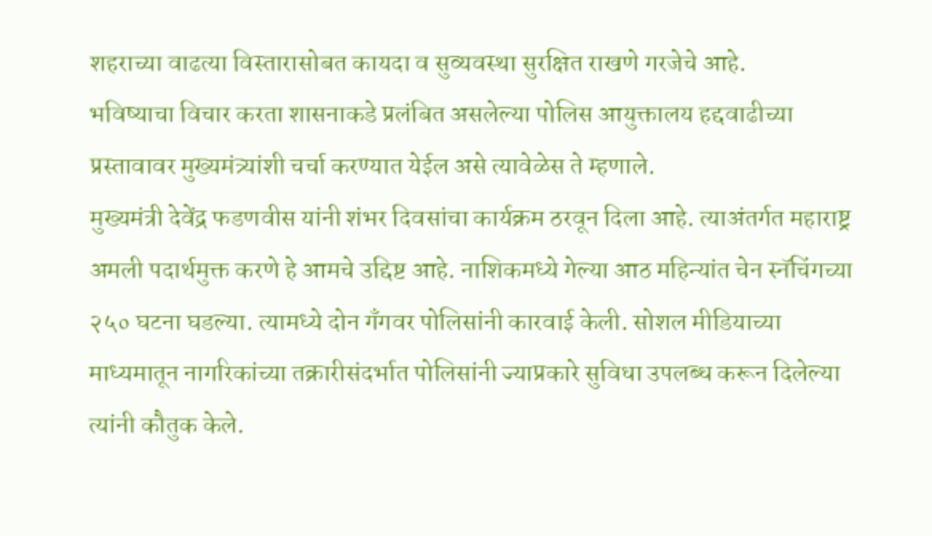शहराच्या वाढत्या विस्तारासोबत कायदा व सुव्यवस्था सुरक्षित राखणे गरजेचे आहे.
भविष्याचा विचार करता शासनाकडे प्रलंबित असलेल्या पोलिस आयुक्तालय हद्दवाढीच्या प्रस्तावावर मुख्यमंत्र्यांशी चर्चा करण्यात येईल असे त्यावेळेस ते म्हणाले.
मुख्यमंत्री देवेंद्र फडणवीस यांनी शंभर दिवसांचा कार्यक्रम ठरवून दिला आहे. त्याअंतर्गत महाराष्ट्र अमली पदार्थमुक्त करणे हे आमचे उद्दिष्ट आहे. नाशिकमध्ये गेल्या आठ महिन्यांत चेन स्नॅचिंगच्या २५० घटना घडल्या. त्यामध्ये दोन गँगवर पोलिसांनी कारवाई केली. सोशल मीडियाच्या माध्यमातून नागरिकांच्या तक्रारीसंदर्भात पोलिसांनी ज्याप्रकारे सुविधा उपलब्ध करून दिलेल्या त्यांनी कौतुक केले.